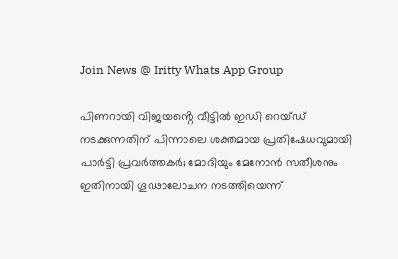Join News @ Iritty Whats App Group

പിണറായി വിജയൻ്റെ വീട്ടില്‍ ഇഡി റെയ്ഡ് നടക്കുന്നതിന് പിന്നാലെ ശക്തമായ പ്രതിഷേധവുമായി പാര്‍ട്ടി പ്രവര്‍ത്തകര്‍; മോദിയും മേനോൻ സതീശനും ഇതിനായി ഗൂഢാലോചന നടത്തിയെന്ന്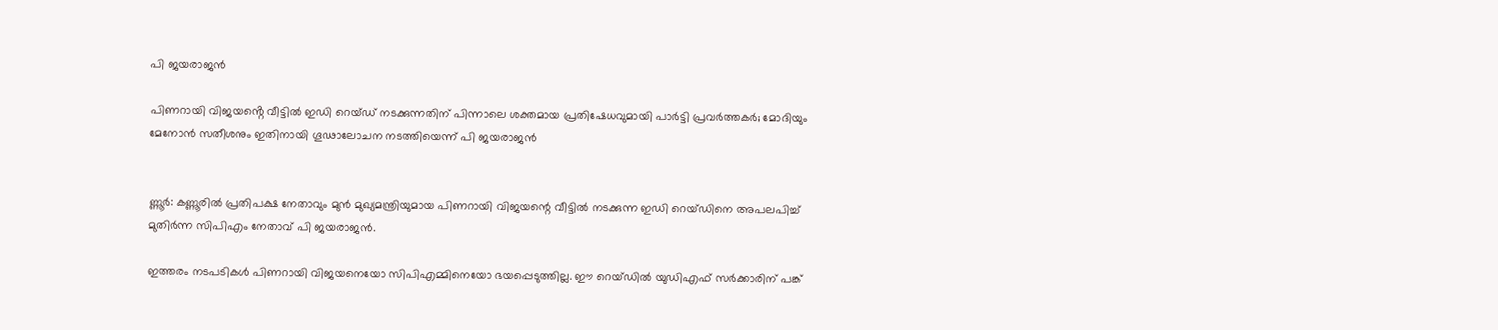പി ജയരാജൻ

പിണറായി വിജയൻ്റെ വീട്ടില്‍ ഇഡി റെയ്ഡ് നടക്കുന്നതിന് പിന്നാലെ ശക്തമായ പ്രതിഷേധവുമായി പാര്‍ട്ടി പ്രവര്‍ത്തകര്‍; മോദിയും മേനോൻ സതീശനും ഇതിനായി ഗൂഢാലോചന നടത്തിയെന്ന് പി ജയരാജൻ


ണ്ണൂർ: കണ്ണൂരില്‍ പ്രതിപക്ഷ നേതാവും മുന്‍ മുഖ്യമന്ത്രിയുമായ പിണറായി വിജയന്റെ വീട്ടില്‍ നടക്കുന്ന ഇഡി റെയ്ഡിനെ അപലപിച്ച്‌ മുതിർന്ന സിപിഎം നേതാവ് പി ജയരാജൻ.

ഇത്തരം നടപടികള്‍ പിണറായി വിജയനെയോ സിപിഎമ്മിനെയോ ഭയപ്പെടുത്തില്ല. ഈ റെയ്ഡില്‍ യുഡിഎഫ് സർക്കാരിന് പങ്ക്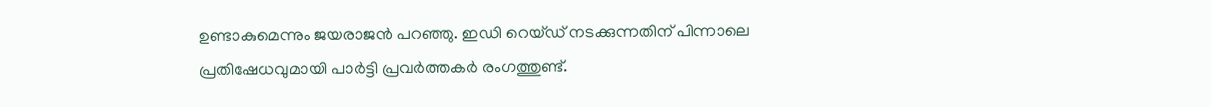ഉണ്ടാകുമെന്നും ജയരാജൻ പറഞ്ഞു. ഇഡി റെയ്ഡ് നടക്കുന്നതിന് പിന്നാലെ പ്രതിഷേധവുമായി പാർട്ടി പ്രവർത്തകർ രംഗത്തുണ്ട്.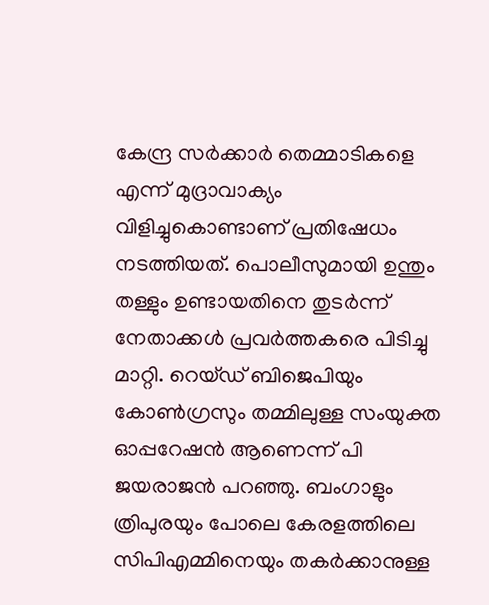കേന്ദ്ര സർക്കാർ തെമ്മാടികളെ എന്ന് മുദ്രാവാക്യം വിളിച്ചുകൊണ്ടാണ് പ്രതിഷേധം നടത്തിയത്. പൊലീസുമായി ഉന്തും തള്ളും ഉണ്ടായതിനെ തുടർന്ന് നേതാക്കള്‍ പ്രവർത്തകരെ പിടിച്ചു മാറ്റി. റെയ്ഡ് ബിജെപിയും കോണ്‍ഗ്രസും തമ്മിലുള്ള സംയുക്ത ഓപ്പറേഷൻ ആണെന്ന് പി ജയരാജൻ പറഞ്ഞു. ബംഗാളും ത്രിപുരയും പോലെ കേരളത്തിലെ സിപിഎമ്മിനെയും തകർക്കാനുള്ള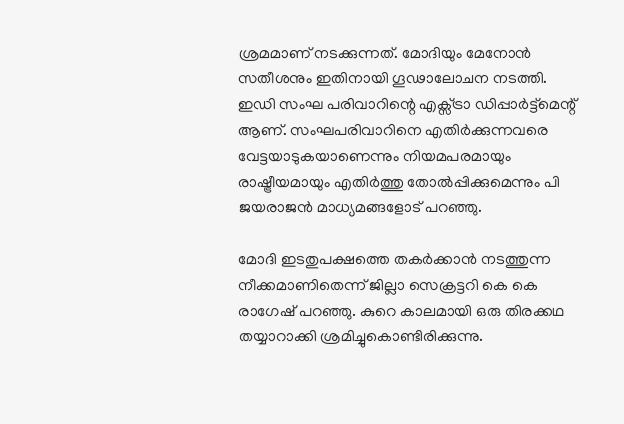ശ്രമമാണ് നടക്കുന്നത്. മോദിയും മേനോൻ സതീശനും ഇതിനായി ഗൂഢാലോചന നടത്തി. ഇഡി സംഘ പരിവാറിന്റെ എക്സ്ട്രാ ഡിപ്പാർട്ട്മെന്റ് ആണ്. സംഘപരിവാറിനെ എതിർക്കുന്നവരെ വേട്ടയാടുകയാണെന്നും നിയമപരമായും രാഷ്ട്രീയമായും എതിർത്തു തോല്‍പ്പിക്കുമെന്നും പി ജയരാജൻ മാധ്യമങ്ങളോട് പറഞ്ഞു.

മോദി ഇടതുപക്ഷത്തെ തകർക്കാൻ നടത്തുന്ന നീക്കമാണിതെന്ന് ജില്ലാ സെക്രട്ടറി കെ കെ രാഗേഷ് പറഞ്ഞു. കുറെ കാലമായി ഒരു തിരക്കഥ തയ്യാറാക്കി ശ്രമിച്ചുകൊണ്ടിരിക്കുന്നു.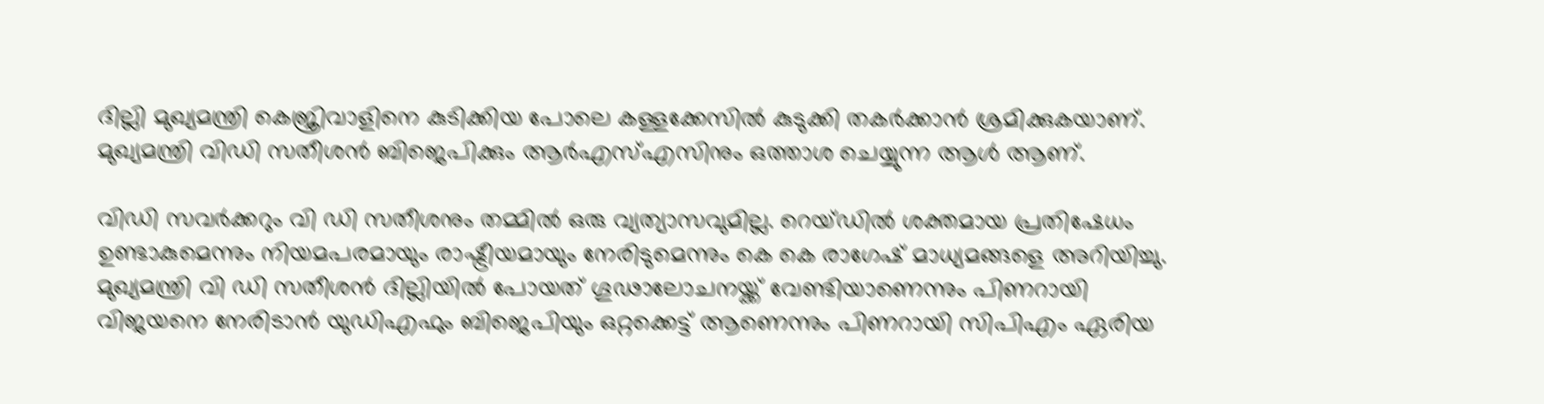ദില്ലി മുഖ്യമന്ത്രി കെജ്രിവാളിനെ കുടിക്കിയ പോലെ കള്ളക്കേസില്‍ കുടുക്കി തകർക്കാൻ ശ്രമിക്കുകയാണ്. മുഖ്യമന്ത്രി വിഡി സതീശൻ ബിജെപിക്കും ആർഎസ്‌എസിനും ഒത്താശ ചെയ്യുന്ന ആള്‍ ആണ്.

വിഡി സവർക്കറും വി ഡി സതീശനും തമ്മില്‍ ഒരു വ്യത്യാസവുമില്ല. റെയ്ഡില്‍ ശക്തമായ പ്രതിഷേധം ഉണ്ടാകുമെന്നും നിയമപരമായും രാഷ്ട്രീയമായും നേരിടുമെന്നും കെ കെ രാഗേഷ് മാധ്യമങ്ങളെ അറിയിച്ചു. മുഖ്യമന്ത്രി വി ഡി സതീശൻ ദില്ലിയില്‍ പോയത് ഗൂഢാലോചനയ്ക്ക് വേണ്ടിയാണെന്നും പിണറായി വിജയനെ നേരിടാൻ യുഡിഎഫും ബിജെപിയും ഒറ്റക്കെട്ട് ആണെന്നും പിണറായി സിപിഎം ഏരിയ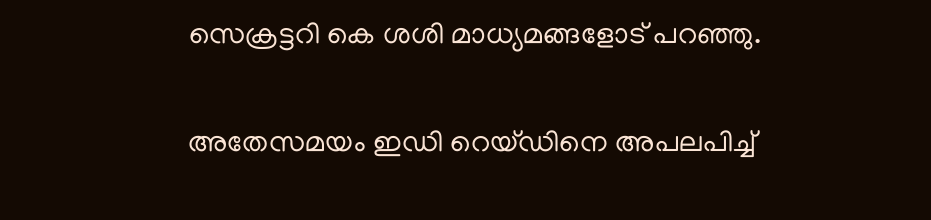സെക്രട്ടറി കെ ശശി മാധ്യമങ്ങളോട് പറഞ്ഞു.

അതേസമയം ഇഡി റെയ്ഡിനെ അപലപിച്ച്‌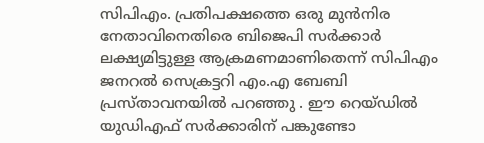സിപിഎം. പ്രതിപക്ഷത്തെ ഒരു മുൻനിര നേതാവിനെതിരെ ബിജെപി സർക്കാർ ലക്ഷ്യമിട്ടുള്ള ആക്രമണമാണിതെന്ന് സിപിഎം ജനറല്‍ സെക്രട്ടറി എം.എ ബേബി പ്രസ്താവനയില്‍ പറഞ്ഞു . ഈ റെയ്ഡില്‍ യുഡിഎഫ് സർക്കാരിന് പങ്കുണ്ടോ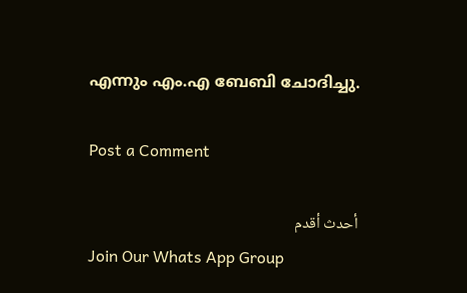എന്നും എം.എ ബേബി ചോദിച്ചു.

Post a Comment

أحدث أقدم
Join Our Whats App Group